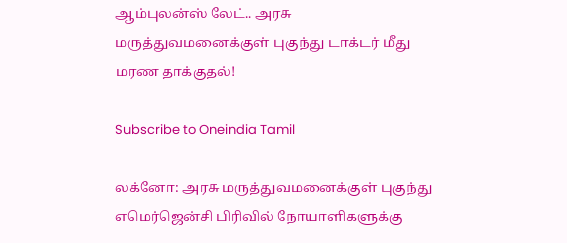ஆம்புலன்ஸ் லேட்.. அரசு மருத்துவமனைக்குள் புகுந்து டாக்டர் மீது மரண தாக்குதல்!

Subscribe to Oneindia Tamil

லக்னோ: அரசு மருத்துவமனைக்குள் புகுந்து எமெர்ஜென்சி பிரிவில் நோயாளிகளுக்கு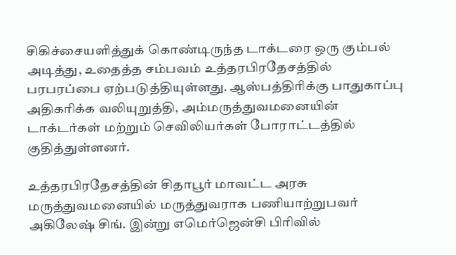சிகிச்சையளித்துக் கொண்டிருந்த டாக்டரை ஒரு கும்பல் அடித்து, உதைத்த சம்பவம் உத்தரபிரதேசத்தில் பரபரப்பை ஏற்படுத்தியுள்ளது. ஆஸ்பத்திரிக்கு பாதுகாப்பு அதிகரிக்க வலியுறுத்தி, அம்மருத்துவமனையின் டாக்டர்கள் மற்றும் செவிலியர்கள் போராட்டத்தில் குதித்துள்ளனர்.

உத்தரபிரதேசத்தின் சிதாபூர் மாவட்ட அரசு மருத்துவமனையில் மருத்துவராக பணியாற்றுபவர் அகிலேஷ் சிங். இன்று எமெர்ஜென்சி பிரிவில்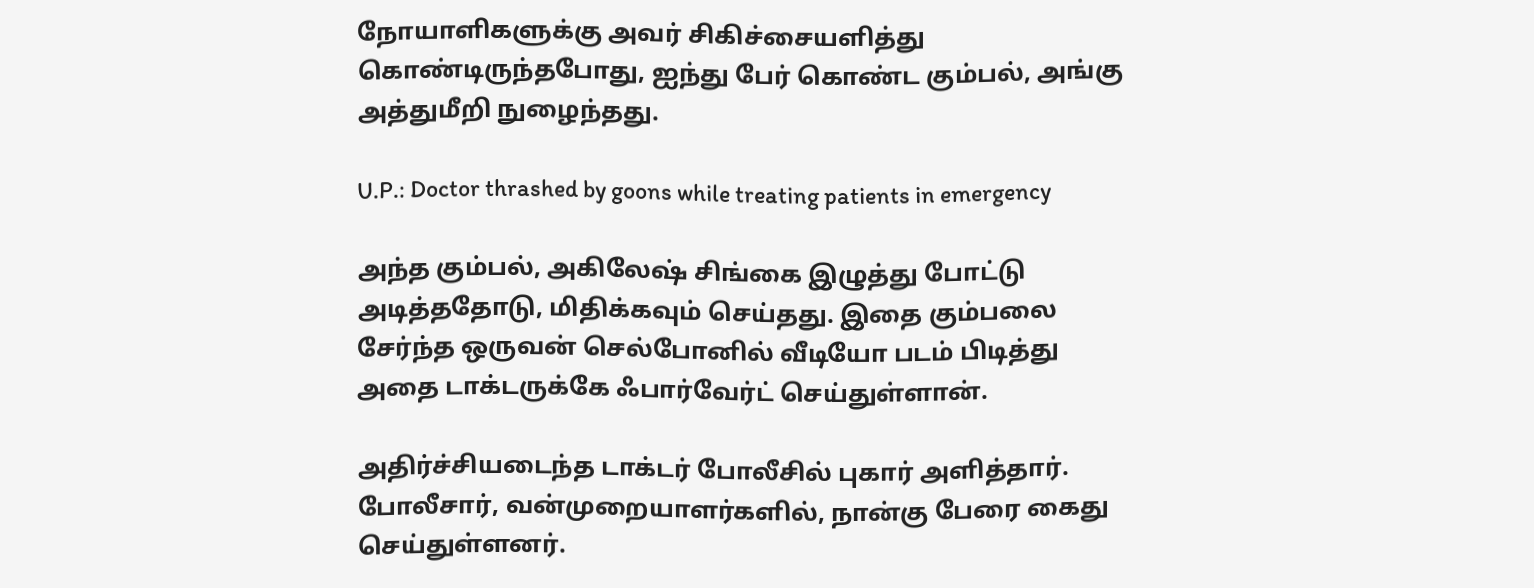நோயாளிகளுக்கு அவர் சிகிச்சையளித்து கொண்டிருந்தபோது, ஐந்து பேர் கொண்ட கும்பல், அங்கு அத்துமீறி நுழைந்தது.

U.P.: Doctor thrashed by goons while treating patients in emergency

அந்த கும்பல், அகிலேஷ் சிங்கை இழுத்து போட்டு அடித்ததோடு, மிதிக்கவும் செய்தது. இதை கும்பலை சேர்ந்த ஒருவன் செல்போனில் வீடியோ படம் பிடித்து அதை டாக்டருக்கே ஃபார்வேர்ட் செய்துள்ளான்.

அதிர்ச்சியடைந்த டாக்டர் போலீசில் புகார் அளித்தார். போலீசார், வன்முறையாளர்களில், நான்கு பேரை கைது செய்துள்ளனர்.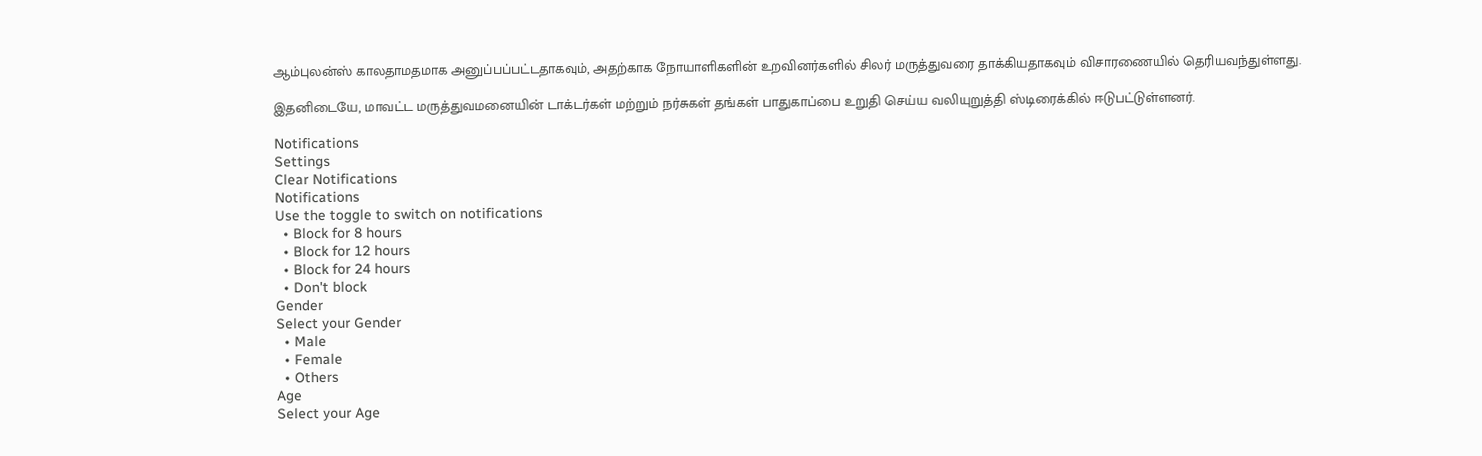ஆம்புலன்ஸ் காலதாமதமாக அனுப்பப்பட்டதாகவும், அதற்காக நோயாளிகளின் உறவினர்களில் சிலர் மருத்துவரை தாக்கியதாகவும் விசாரணையில் தெரியவந்துள்ளது.

இதனிடையே, மாவட்ட மருத்துவமனையின் டாக்டர்கள் மற்றும் நர்சுகள் தங்கள் பாதுகாப்பை உறுதி செய்ய வலியுறுத்தி ஸ்டிரைக்கில் ஈடுபட்டுள்ளனர்.

Notifications
Settings
Clear Notifications
Notifications
Use the toggle to switch on notifications
  • Block for 8 hours
  • Block for 12 hours
  • Block for 24 hours
  • Don't block
Gender
Select your Gender
  • Male
  • Female
  • Others
Age
Select your Age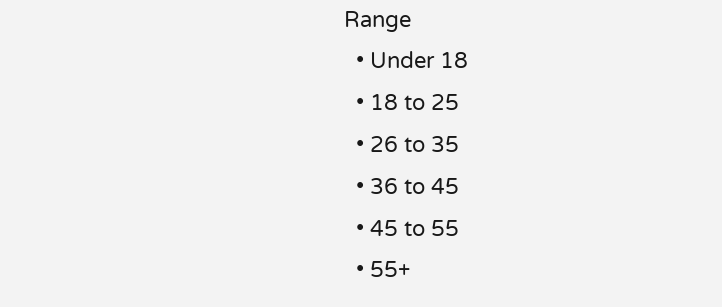Range
  • Under 18
  • 18 to 25
  • 26 to 35
  • 36 to 45
  • 45 to 55
  • 55+